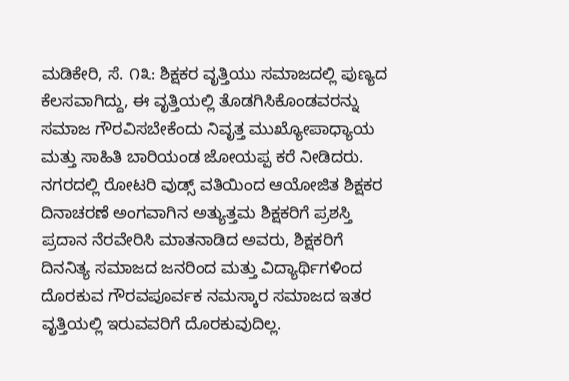ಮಡಿಕೇರಿ, ಸೆ. ೧೩: ಶಿಕ್ಷಕರ ವೃತ್ತಿಯು ಸಮಾಜದಲ್ಲಿ ಪುಣ್ಯದ ಕೆಲಸವಾಗಿದ್ದು, ಈ ವೃತ್ತಿಯಲ್ಲಿ ತೊಡಗಿಸಿಕೊಂಡವರನ್ನು ಸಮಾಜ ಗೌರವಿಸಬೇಕೆಂದು ನಿವೃತ್ತ ಮುಖ್ಯೋಪಾಧ್ಯಾಯ ಮತ್ತು ಸಾಹಿತಿ ಬಾರಿಯಂಡ ಜೋಯಪ್ಪ ಕರೆ ನೀಡಿದರು.
ನಗರದಲ್ಲಿ ರೋಟರಿ ವುಡ್ಸ್ ವತಿಯಿಂದ ಆಯೋಜಿತ ಶಿಕ್ಷಕರ ದಿನಾಚರಣೆ ಅಂಗವಾಗಿನ ಅತ್ಯುತ್ತಮ ಶಿಕ್ಷಕರಿಗೆ ಪ್ರಶಸ್ತಿ ಪ್ರದಾನ ನೆರವೇರಿಸಿ ಮಾತನಾಡಿದ ಅವರು, ಶಿಕ್ಷಕರಿಗೆ ದಿನನಿತ್ಯ ಸಮಾಜದ ಜನರಿಂದ ಮತ್ತು ವಿದ್ಯಾರ್ಥಿಗಳಿಂದ ದೊರಕುವ ಗೌರವಪೂರ್ವಕ ನಮಸ್ಕಾರ ಸಮಾಜದ ಇತರ ವೃತ್ತಿಯಲ್ಲಿ ಇರುವವರಿಗೆ ದೊರಕುವುದಿಲ್ಲ.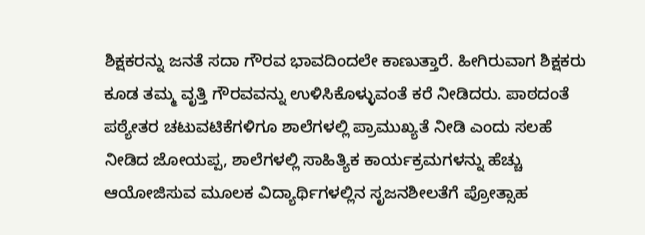ಶಿಕ್ಷಕರನ್ನು ಜನತೆ ಸದಾ ಗೌರವ ಭಾವದಿಂದಲೇ ಕಾಣುತ್ತಾರೆ. ಹೀಗಿರುವಾಗ ಶಿಕ್ಷಕರು ಕೂಡ ತಮ್ಮ ವೃತ್ತಿ ಗೌರವವನ್ನು ಉಳಿಸಿಕೊಳ್ಳುವಂತೆ ಕರೆ ನೀಡಿದರು. ಪಾಠದಂತೆ ಪಠ್ಯೇತರ ಚಟುವಟಿಕೆಗಳಿಗೂ ಶಾಲೆಗಳಲ್ಲಿ ಪ್ರಾಮುಖ್ಯತೆ ನೀಡಿ ಎಂದು ಸಲಹೆ ನೀಡಿದ ಜೋಯಪ್ಪ, ಶಾಲೆಗಳಲ್ಲಿ ಸಾಹಿತ್ಯಿಕ ಕಾರ್ಯಕ್ರಮಗಳನ್ನು ಹೆಚ್ಚು ಆಯೋಜಿಸುವ ಮೂಲಕ ವಿದ್ಯಾರ್ಥಿಗಳಲ್ಲಿನ ಸೃಜನಶೀಲತೆಗೆ ಪ್ರೋತ್ಸಾಹ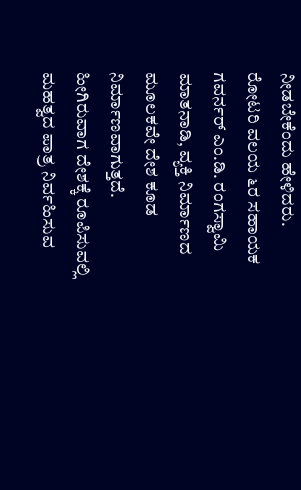ನೀಡಬೇಕೆಂದು ಹೇಳಿದರು.
ರೋಟರಿ ವಲಯ ೬ರ ಸಹಾಯಕ ಗವರ್ನರ್ ಎಂ.ಡಿ. ರಂಗಸ್ವಾಮಿ ಮಾತನಾಡಿ, ವ್ಯಕ್ತಿ ನಿರ್ಮಾಣದ ಮೂಲಕವೇ ದೇಶ ಕೂಡ ನಿರ್ಮಾಣವಾಗುತ್ತದೆ. ಹೀಗಿರುವಾಗ ದೇಶಕ್ಕೆ ರೂಪಿಸುವಲ್ಲಿ ಮಹತ್ವದ ಪಾತ್ರ ನಿರ್ವಹಿಸುವ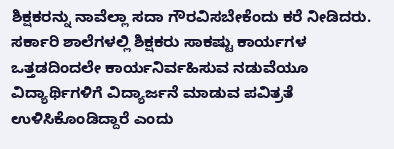ಶಿಕ್ಷಕರನ್ನು ನಾವೆಲ್ಲಾ ಸದಾ ಗೌರವಿಸಬೇಕೆಂದು ಕರೆ ನೀಡಿದರು. ಸರ್ಕಾರಿ ಶಾಲೆಗಳಲ್ಲಿ ಶಿಕ್ಷಕರು ಸಾಕಷ್ಟು ಕಾರ್ಯಗಳ ಒತ್ತಡದಿಂದಲೇ ಕಾರ್ಯನಿರ್ವಹಿಸುವ ನಡುವೆಯೂ ವಿದ್ಯಾರ್ಥಿಗಳಿಗೆ ವಿದ್ಯಾರ್ಜನೆ ಮಾಡುವ ಪವಿತ್ರತೆ ಉಳಿಸಿಕೊಂಡಿದ್ದಾರೆ ಎಂದು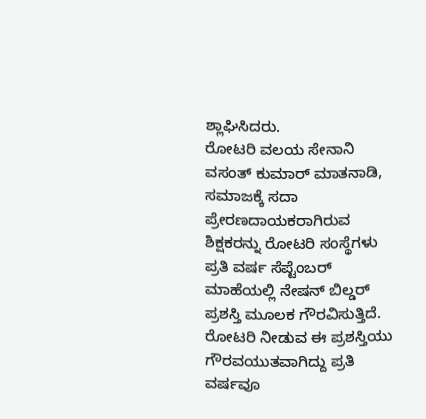ಶ್ಲಾಘಿಸಿದರು.
ರೋಟರಿ ವಲಯ ಸೇನಾನಿ ವಸಂತ್ ಕುಮಾರ್ ಮಾತನಾಡಿ, ಸಮಾಜಕ್ಕೆ ಸದಾ ಪ್ರೇರಣದಾಯಕರಾಗಿರುವ ಶಿಕ್ಷಕರನ್ನು ರೋಟರಿ ಸಂಸ್ಥೆಗಳು ಪ್ರತಿ ವರ್ಷ ಸೆಪ್ಟೆಂಬರ್ ಮಾಹೆಯಲ್ಲಿ ನೇಷನ್ ಬಿಲ್ಡರ್ ಪ್ರಶಸ್ತಿ ಮೂಲಕ ಗೌರವಿಸುತ್ತಿದೆ. ರೋಟರಿ ನೀಡುವ ಈ ಪ್ರಶಸ್ತಿಯು ಗೌರವಯುತವಾಗಿದ್ದು ಪ್ರತಿ ವರ್ಷವೂ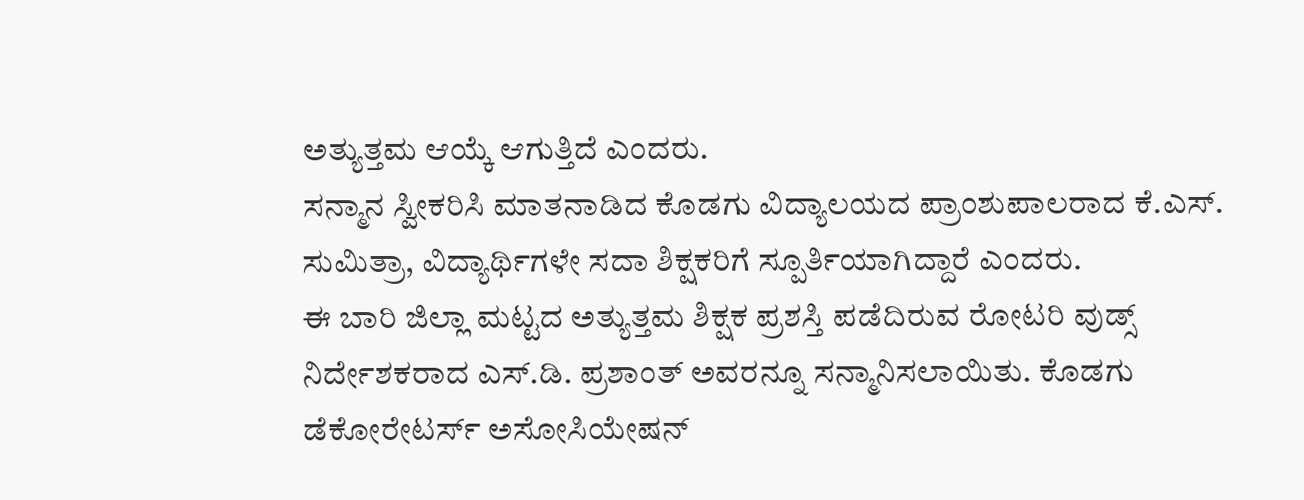ಅತ್ಯುತ್ತಮ ಆಯ್ಕೆ ಆಗುತ್ತಿದೆ ಎಂದರು.
ಸನ್ಮಾನ ಸ್ವೀಕರಿಸಿ ಮಾತನಾಡಿದ ಕೊಡಗು ವಿದ್ಯಾಲಯದ ಪ್ರಾಂಶುಪಾಲರಾದ ಕೆ.ಎಸ್. ಸುಮಿತ್ರಾ, ವಿದ್ಯಾರ್ಥಿಗಳೇ ಸದಾ ಶಿಕ್ಷಕರಿಗೆ ಸ್ಪೂರ್ತಿಯಾಗಿದ್ದಾರೆ ಎಂದರು.
ಈ ಬಾರಿ ಜಿಲ್ಲಾ ಮಟ್ಟದ ಅತ್ಯುತ್ತಮ ಶಿಕ್ಷಕ ಪ್ರಶಸ್ತಿ ಪಡೆದಿರುವ ರೋಟರಿ ವುಡ್ಸ್ ನಿರ್ದೇಶಕರಾದ ಎಸ್.ಡಿ. ಪ್ರಶಾಂತ್ ಅವರನ್ನೂ ಸನ್ಮಾನಿಸಲಾಯಿತು. ಕೊಡಗು ಡೆಕೋರೇಟರ್ಸ್ ಅಸೋಸಿಯೇಷನ್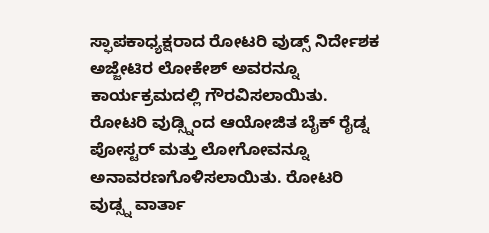ಸ್ಫಾಪಕಾಧ್ಯಕ್ಷರಾದ ರೋಟರಿ ವುಡ್ಸ್ ನಿರ್ದೇಶಕ ಅಜ್ಜೇಟಿರ ಲೋಕೇಶ್ ಅವರನ್ನೂ ಕಾರ್ಯಕ್ರಮದಲ್ಲಿ ಗೌರವಿಸಲಾಯಿತು.
ರೋಟರಿ ವುಡ್ಸ್ನಿಂದ ಆಯೋಜಿತ ಬೈಕ್ ರೈಡ್ನ ಪೋಸ್ಟರ್ ಮತ್ತು ಲೋಗೋವನ್ನೂ ಅನಾವರಣಗೊಳಿಸಲಾಯಿತು. ರೋಟರಿ ವುಡ್ಸ್ನ ವಾರ್ತಾ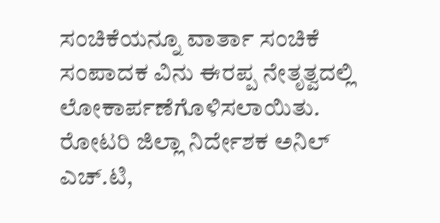ಸಂಚಿಕೆಯನ್ನೂ ವಾರ್ತಾ ಸಂಚಿಕೆ ಸಂಪಾದಕ ವಿನು ಈರಪ್ಪ ನೇತೃತ್ವದಲ್ಲಿ ಲೋಕಾರ್ಪಣೆಗೊಳಿಸಲಾಯಿತು.
ರೋಟರಿ ಜಿಲ್ಲಾ ನಿರ್ದೇಶಕ ಅನಿಲ್ ಎಚ್.ಟಿ,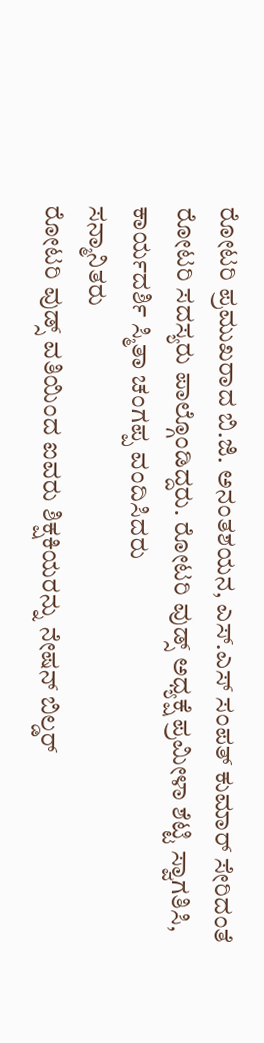ರೋಟರಿ ಪ್ರಮುಖರಾದ ಬಿ.ಜಿ. ಅನಂತಶಯನ, ಎಸ್.ಎಸ್ ಸಂಪತ್ ಕುಮಾರ್ ಸೇರಿದಂತೆ ರೋಟರಿ ಸದಸ್ಯರು ಪಾಲ್ಗೊಂಡಿದ್ದರು. ರೋಟರಿ ವುಡ್ಸ್ ಅಧ್ಯಕ್ಷೆ ಪ್ರಮೀಳಾ ಶೆಟ್ಟಿ ಸ್ವಾಗತಿಸಿ, ಕಾರ್ಯದರ್ಶಿ ಸ್ಮಿತಾ ಚಂಗಪ್ಪ ವಂದಿಸಿದರು
ಸನ್ಮಾನಿತರು
ರೋಟರಿ ವುಡ್ಸ್ ವತಿಯಿಂದ ಐವರು ಶಿಕ್ಷಕಿಯರನ್ನು ನೇಷನ್ ಬಿಲ್ಡರ್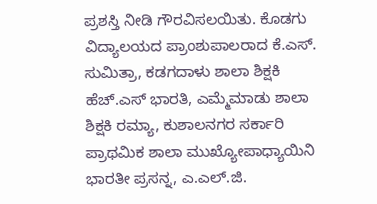ಪ್ರಶಸ್ತಿ ನೀಡಿ ಗೌರವಿಸಲಯಿತು. ಕೊಡಗು ವಿದ್ಯಾಲಯದ ಪ್ರಾಂಶುಪಾಲರಾದ ಕೆ.ಎಸ್. ಸುಮಿತ್ರಾ, ಕಡಗದಾಳು ಶಾಲಾ ಶಿಕ್ಷಕಿ ಹೆಚ್.ಎಸ್ ಭಾರತಿ, ಎಮ್ಮೆಮಾಡು ಶಾಲಾ ಶಿಕ್ಷಕಿ ರಮ್ಯಾ, ಕುಶಾಲನಗರ ಸರ್ಕಾರಿ ಪ್ರಾಥಮಿಕ ಶಾಲಾ ಮುಖ್ಯೋಪಾಧ್ಯಾಯಿನಿ ಭಾರತೀ ಪ್ರಸನ್ನ, ಎ.ಎಲ್.ಜಿ.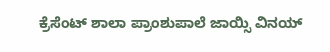ಕ್ರೆಸೆಂಟ್ ಶಾಲಾ ಪ್ರಾಂಶುಪಾಲೆ ಜಾಯ್ಸಿ ವಿನಯ್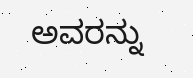ಅವರನ್ನು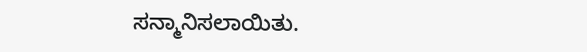ಸನ್ಮಾನಿಸಲಾಯಿತು.